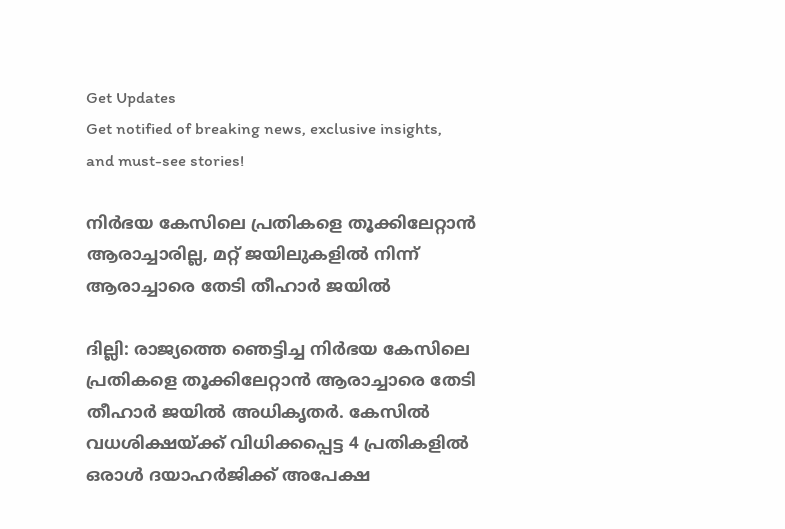Get Updates
Get notified of breaking news, exclusive insights, and must-see stories!

നിർഭയ കേസിലെ പ്രതികളെ തൂക്കിലേറ്റാൻ ആരാച്ചാരില്ല, മറ്റ് ജയിലുകളിൽ നിന്ന് ആരാച്ചാരെ തേടി തീഹാർ ജയിൽ

ദില്ലി: രാജ്യത്തെ ഞെട്ടിച്ച നിര്‍ഭയ കേസിലെ പ്രതികളെ തൂക്കിലേറ്റാന്‍ ആരാച്ചാരെ തേടി തീഹാര്‍ ജയില്‍ അധികൃതര്‍. കേസില്‍ വധശിക്ഷയ്ക്ക് വിധിക്കപ്പെട്ട 4 പ്രതികളില്‍ ഒരാള്‍ ദയാഹര്‍ജിക്ക് അപേക്ഷ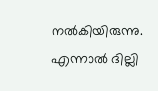നല്‍കിയിരുന്നു. എന്നാല്‍ ദില്ലി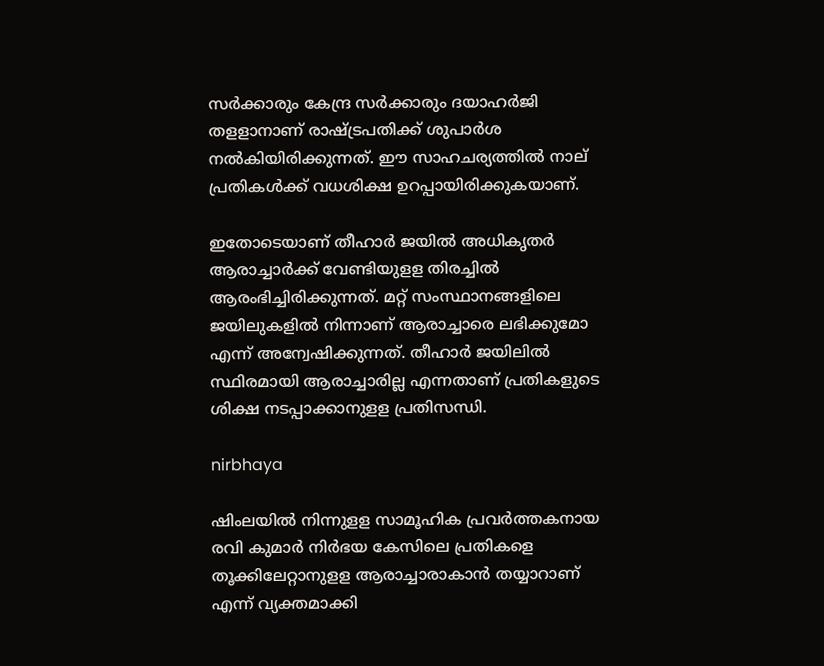സര്‍ക്കാരും കേന്ദ്ര സര്‍ക്കാരും ദയാഹര്‍ജി തളളാനാണ് രാഷ്ട്രപതിക്ക് ശുപാര്‍ശ നല്‍കിയിരിക്കുന്നത്. ഈ സാഹചര്യത്തില്‍ നാല് പ്രതികള്‍ക്ക് വധശിക്ഷ ഉറപ്പായിരിക്കുകയാണ്.

ഇതോടെയാണ് തീഹാര്‍ ജയില്‍ അധികൃതര്‍ ആരാച്ചാര്‍ക്ക് വേണ്ടിയുളള തിരച്ചില്‍ ആരംഭിച്ചിരിക്കുന്നത്. മറ്റ് സംസ്ഥാനങ്ങളിലെ ജയിലുകളില്‍ നിന്നാണ് ആരാച്ചാരെ ലഭിക്കുമോ എന്ന് അന്വേഷിക്കുന്നത്. തീഹാര്‍ ജയിലില്‍ സ്ഥിരമായി ആരാച്ചാരില്ല എന്നതാണ് പ്രതികളുടെ ശിക്ഷ നടപ്പാക്കാനുളള പ്രതിസന്ധി.

nirbhaya

ഷിംലയില്‍ നിന്നുളള സാമൂഹിക പ്രവര്‍ത്തകനായ രവി കുമാര്‍ നിര്‍ഭയ കേസിലെ പ്രതികളെ തൂക്കിലേറ്റാനുളള ആരാച്ചാരാകാന്‍ തയ്യാറാണ് എന്ന് വ്യക്തമാക്കി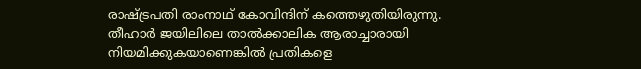രാഷ്ട്രപതി രാംനാഥ് കോവിന്ദിന് കത്തെഴുതിയിരുന്നു. തീഹാര്‍ ജയിലിലെ താല്‍ക്കാലിക ആരാച്ചാരായി നിയമിക്കുകയാണെങ്കില്‍ പ്രതികളെ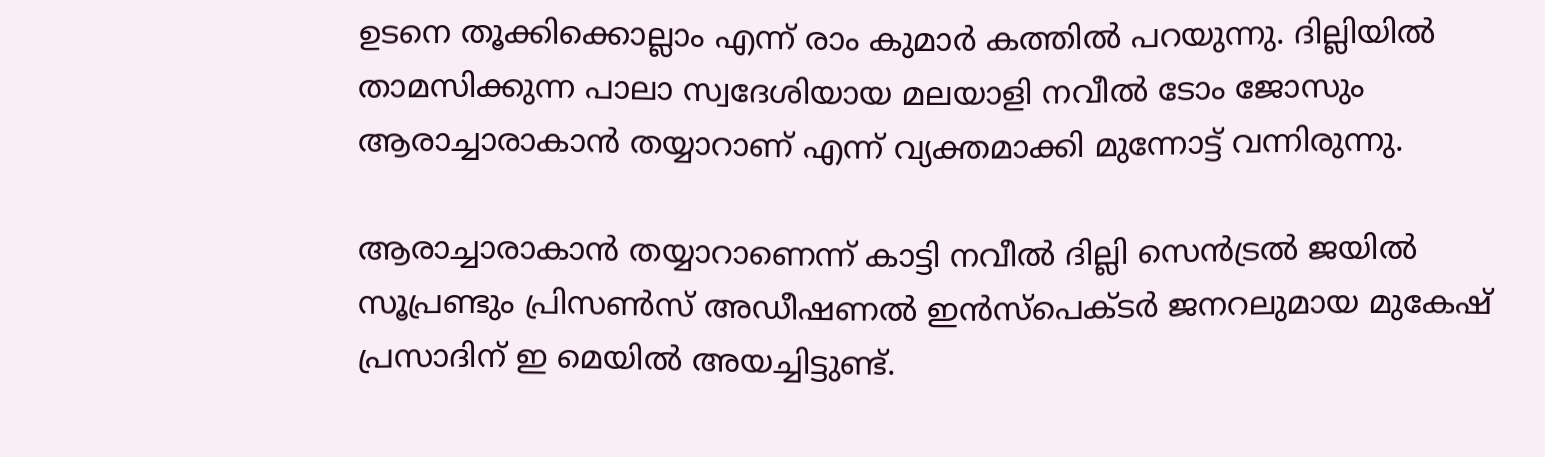ഉടനെ തൂക്കിക്കൊല്ലാം എന്ന് രാം കുമാര്‍ കത്തില്‍ പറയുന്നു. ദില്ലിയില്‍ താമസിക്കുന്ന പാലാ സ്വദേശിയായ മലയാളി നവീല്‍ ടോം ജോസും ആരാച്ചാരാകാന്‍ തയ്യാറാണ് എന്ന് വ്യക്തമാക്കി മുന്നോട്ട് വന്നിരുന്നു.

ആരാച്ചാരാകാന്‍ തയ്യാറാണെന്ന് കാട്ടി നവീല്‍ ദില്ലി സെന്‍ട്രല്‍ ജയില്‍ സൂപ്രണ്ടും പ്രിസണ്‍സ് അഡീഷണല്‍ ഇന്‍സ്‌പെക്ടര്‍ ജനറലുമായ മുകേഷ് പ്രസാദിന് ഇ മെയില്‍ അയച്ചിട്ടുണ്ട്.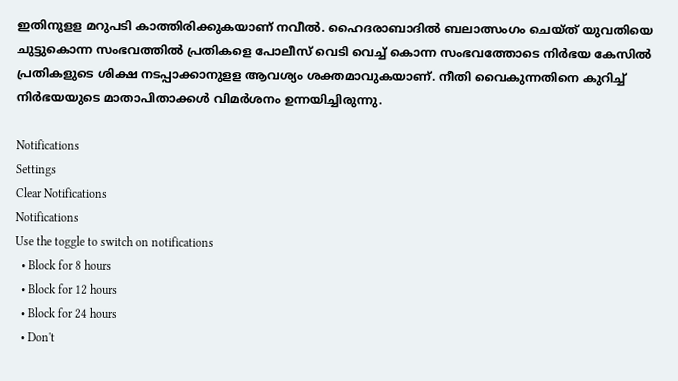ഇതിനുളള മറുപടി കാത്തിരിക്കുകയാണ് നവീൽ. ഹൈദരാബാദിൽ ബലാത്സംഗം ചെയ്ത് യുവതിയെ ചുട്ടുകൊന്ന സംഭവത്തിൽ പ്രതികളെ പോലീസ് വെടി വെച്ച് കൊന്ന സംഭവത്തോടെ നിർഭയ കേസിൽ പ്രതികളുടെ ശിക്ഷ നടപ്പാക്കാനുളള ആവശ്യം ശക്തമാവുകയാണ്. നീതി വൈകുന്നതിനെ കുറിച്ച് നിർഭയയുടെ മാതാപിതാക്കൾ വിമർശനം ഉന്നയിച്ചിരുന്നു.

Notifications
Settings
Clear Notifications
Notifications
Use the toggle to switch on notifications
  • Block for 8 hours
  • Block for 12 hours
  • Block for 24 hours
  • Don't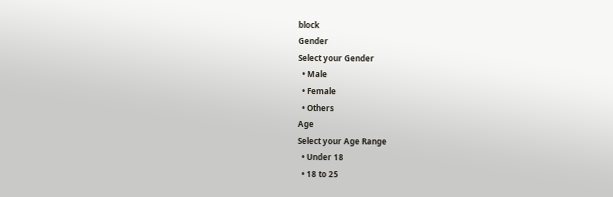block
Gender
Select your Gender
  • Male
  • Female
  • Others
Age
Select your Age Range
  • Under 18
  • 18 to 25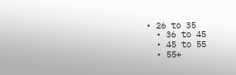• 26 to 35
  • 36 to 45
  • 45 to 55
  • 55+